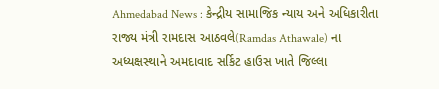Ahmedabad News : કેન્દ્રીય સામાજિક ન્યાય અને અધિકારીતા રાજ્ય મંત્રી રામદાસ આઠવલે(Ramdas Athawale) ના અધ્યક્ષસ્થાને અમદાવાદ સર્કિટ હાઉસ ખાતે જિલ્લા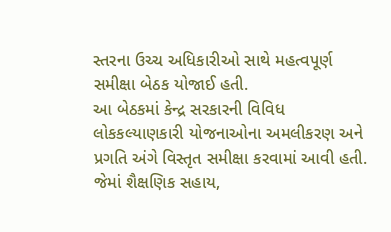સ્તરના ઉચ્ચ અધિકારીઓ સાથે મહત્વપૂર્ણ સમીક્ષા બેઠક યોજાઈ હતી.
આ બેઠકમાં કેન્દ્ર સરકારની વિવિધ લોકકલ્યાણકારી યોજનાઓના અમલીકરણ અને પ્રગતિ અંગે વિસ્તૃત સમીક્ષા કરવામાં આવી હતી. જેમાં શૈક્ષણિક સહાય,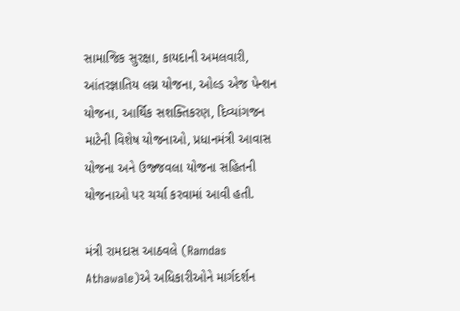સામાજિક સુરક્ષા, કાયદાની અમલવારી, આંતરજ્ઞાતિય લગ્ન યોજના, ઓલ્ડ એજ પેન્શન યોજના, આર્થિક સશક્તિકરણ, દિવ્યાંગજન માટેની વિશેષ યોજનાઓ, પ્રધાનમંત્રી આવાસ યોજના અને ઉજ્જવલા યોજના સહિતની યોજનાઓ પર ચર્ચા કરવામાં આવી હતી.

મંત્રી રામદાસ આઠવલે (Ramdas Athawale)એ અધિકારીઓને માર્ગદર્શન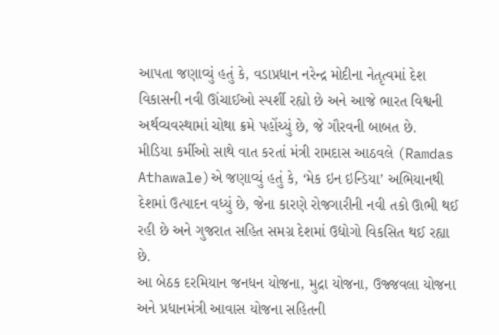આપતા જણાવ્યું હતું કે, વડાપ્રધાન નરેન્દ્ર મોદીના નેતૃત્વમાં દેશ વિકાસની નવી ઊંચાઈઓ સ્પર્શી રહ્યો છે અને આજે ભારત વિશ્વની અર્થવ્યવસ્થામાં ચોથા ક્રમે પહોંચ્યું છે, જે ગૌરવની બાબત છે.
મીડિયા કર્મીઓ સાથે વાત કરતાં મંત્રી રામદાસ આઠવલે (Ramdas Athawale)એ જણાવ્યું હતું કે, ‘મેક ઇન ઇન્ડિયા’ અભિયાનથી દેશમાં ઉત્પાદન વધ્યું છે, જેના કારણે રોજગારીની નવી તકો ઊભી થઈ રહી છે અને ગુજરાત સહિત સમગ્ર દેશમાં ઉદ્યોગો વિકસિત થઈ રહ્યા છે.
આ બેઠક દરમિયાન જનધન યોજના, મુદ્રા યોજના, ઉજ્જવલા યોજના અને પ્રધાનમંત્રી આવાસ યોજના સહિતની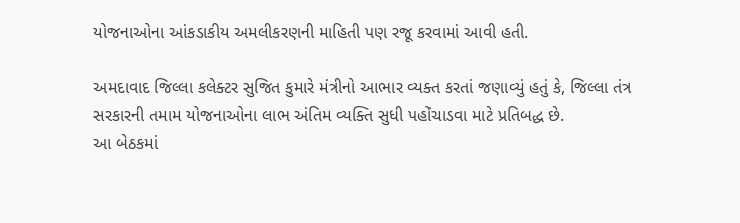યોજનાઓના આંકડાકીય અમલીકરણની માહિતી પણ રજૂ કરવામાં આવી હતી.

અમદાવાદ જિલ્લા કલેક્ટર સુજિત કુમારે મંત્રીનો આભાર વ્યક્ત કરતાં જણાવ્યું હતું કે, જિલ્લા તંત્ર સરકારની તમામ યોજનાઓના લાભ અંતિમ વ્યક્તિ સુધી પહોંચાડવા માટે પ્રતિબદ્ધ છે.
આ બેઠકમાં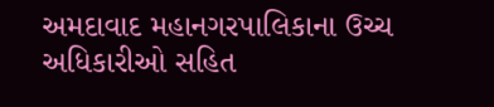અમદાવાદ મહાનગરપાલિકાના ઉચ્ચ અધિકારીઓ સહિત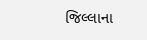જિલ્લાના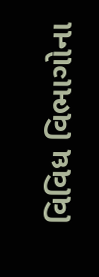વિવિધ વિભાગોના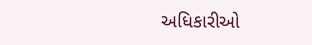અધિકારીઓ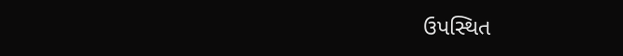ઉપસ્થિત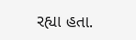રહ્યા હતા.